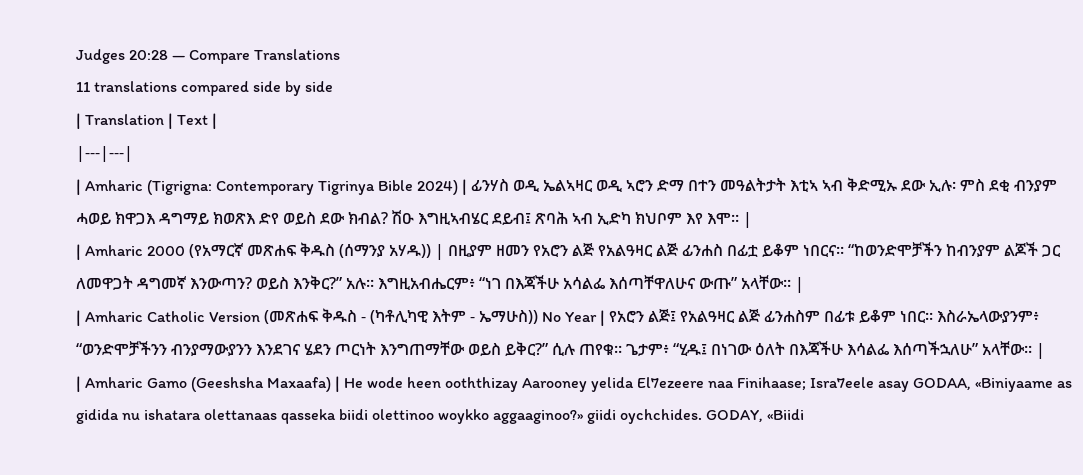Judges 20:28 — Compare Translations
11 translations compared side by side
| Translation | Text |
|---|---|
| Amharic (Tigrigna: Contemporary Tigrinya Bible 2024) | ፊንሃስ ወዲ ኤልኣዛር ወዲ ኣሮን ድማ በተን መዓልትታት እቲኣ ኣብ ቅድሚኡ ደው ኢሉ፡ ምስ ደቂ ብንያም ሓወይ ክዋጋእ ዳግማይ ክወጽእ ድየ ወይስ ደው ክብል? ሽዑ እግዚኣብሄር ደይብ፤ ጽባሕ ኣብ ኢድካ ክህቦም እየ እሞ። |
| Amharic 2000 (የአማርኛ መጽሐፍ ቅዱስ (ሰማንያ አሃዱ)) | በዚያም ዘመን የአሮን ልጅ የአልዓዛር ልጅ ፊንሐስ በፊቷ ይቆም ነበርና። “ከወንድሞቻችን ከብንያም ልጆች ጋር ለመዋጋት ዳግመኛ እንውጣን? ወይስ እንቅር?” አሉ። እግዚአብሔርም፥ “ነገ በእጃችሁ አሳልፌ እሰጣቸዋለሁና ውጡ” አላቸው። |
| Amharic Catholic Version (መጽሐፍ ቅዱስ - (ካቶሊካዊ እትም - ኤማሁስ)) No Year | የአሮን ልጅ፤ የአልዓዛር ልጅ ፊንሐስም በፊቱ ይቆም ነበር። እስራኤላውያንም፥ “ወንድሞቻችንን ብንያማውያንን እንደገና ሄደን ጦርነት እንግጠማቸው ወይስ ይቅር?” ሲሉ ጠየቁ። ጌታም፥ “ሂዱ፤ በነገው ዕለት በእጃችሁ እሳልፌ እሰጣችኋለሁ” አላቸው። |
| Amharic Gamo (Geeshsha Maxaafa) | He wode heen ooththizay Aarooney yelida El7ezeere naa Finihaase; Isra7eele asay GODAA, «Biniyaame as gidida nu ishatara olettanaas qasseka biidi olettinoo woykko aggaaginoo?» giidi oychchides. GODAY, «Biidi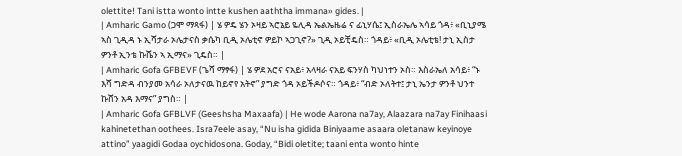olettite! Tani istta wonto intte kushen aaththa immana» gides. |
| Amharic Gamo (ጋሞ ማጻፋ) | ሄ ዎዴ ሄን ኦዛይ ኣሮኔይ ዬሊዳ ኤልኤዜሬ ና ፊኒሃሴ፤ ኢስራኤሌ ኣሳይ ጎዳ፥ «ቢኒያሜ ኣስ ጊዲዳ ኑ ኢሻታራ ኦሌታናስ ቃሴካ ቢዲ ኦሌቲኖ ዎይኮ ኣጋጊኖ?» ጊዲ ኦይቺዴስ። ጎዳይ፥ «ቢዲ ኦሌቲቴ! ታኒ ኢስታ ዎንቶ ኢንቴ ኩሼን ኣ ኢማና» ጊዴስ። |
| Amharic Gofa GFBEVF (ጌሻ ማፃፋ) | ሄ ዎደ አሮና ናአይ፥ አላዛራ ናአይ ፍንሃስ ካህነተን ኦስ። እስራኤለ አሳይ፥ “ኑ እሻ ግድዳ ብንያመ አሳራ ኦለታናዉ ከይኖየ አትኖ” ያግድ ጎዳ ኦይችዶሶና። ጎዳይ፥ “ብድ ኦለትተ፤ ታኒ ኤንታ ዎንቶ ህንተ ኩሸን አዳ እማና” ያግስ። |
| Amharic Gofa GFBLVF (Geeshsha Maxaafa) | He wode Aarona na7ay, Alaazara na7ay Finihaasi kahinetethan oothees. Isra7eele asay, “Nu isha gidida Biniyaame asaara oletanaw keyinoye attino” yaagidi Godaa oychidosona. Goday, “Bidi oletite; taani enta wonto hinte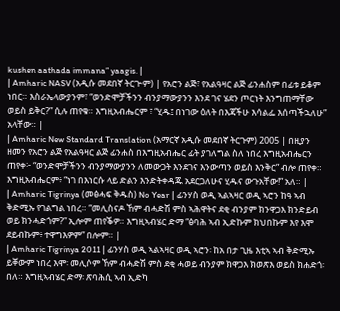kushen aathada immana” yaagis. |
| Amharic NASV (አዲሱ መደበኛ ትርጒም) | የአሮን ልጅ፣ የአልዓዛር ልጅ ፊንሐስም በፊቱ ይቆም ነበር። እስራኤላውያንም፣ “ወንድሞቻችንን ብንያማውያንን እንደ ገና ሄደን ጦርነት እንግጠማቸው ወይስ ይቅር?” ሲሉ ጠየቁ። እግዚአብሔርም ፣ “ሂዱ፤ በነገው ዕለት በእጃችሁ እሳልፌ እሰጣችኋለሁ” አላቸው። |
| Amharic New Standard Translation (አማርኛ አዲሱ መደበኛ ትርጉም) 2005 | በዚያን ዘመን የአሮን ልጅ የአልዓዛር ልጅ ፊንሐስ በእግዚአብሔር ፊት ያገለግል ስለ ነበረ እግዚአብሔርን ጠየቀ፦ “ወንድሞቻችንን ብንያማውያንን ለመውጋት እንደገና እንውጣን ወይስ እንቅር” ብሎ ጠየቀ። እግዚአብሔርም፥ “ነገ በእነርሱ ላይ ድልን እንድትቀዳጁ አደርጋለሁና ሂዱና ውጉአቸው!” አለ። |
| Amharic Tigrinya (መፅሓፍ ቅዱስ) No Year | ፊንሃስ ወዲ ኣልኣዛር ወዲ ኣሮን ከዓ ኣብ ቅድሚኡ የገልግል ነበረ። “መሊስናዶ ኸም ብሓድሽ ምስ ኣሕዋትና ደቂ ብንያም ክንዋጋእ ክንድይብ ወይ ክንሓድጎም?” ኢሎም ጠየቕዎ። እግዚኣብሄር ድማ “ፅባሕ ኣብ ኢድኩም ክህበኩም እየ እሞ ደይብኩም፥ ተዋግእዎም” በሎም። |
| Amharic Tigrinya 2011 | ፊንሃስ ወዲ ኣልኣዛር ወዲ ኣሮን፡ ከአ በታ ጊዜ እቲኣ ኣብ ቅድሚኡ ይቐውም ነበረ እሞ፡ መሊሶም ኸም ብሓድሽ ምስ ደቂ ሓወይ ብንያም ክዋጋእ ክወጽእ ወይስ ክሐድጎ፡ በለ። እግዚኣብሄር ድማ፡ ጽባሕሲ ኣብ ኢድካ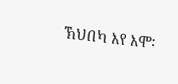ኽህበካ እየ እሞ፡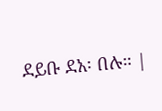ደይቡ ደአ፡ በሉ። |